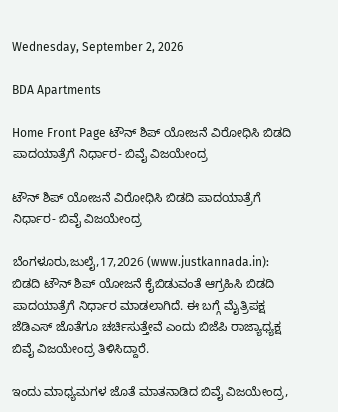Wednesday, September 2, 2026

BDA Apartments

Home Front Page ಟೌನ್ ಶಿಪ್ ಯೋಜನೆ ವಿರೋಧಿಸಿ ಬಿಡದಿ ಪಾದಯಾತ್ರೆಗೆ ನಿರ್ಧಾರ- ಬಿವೈ ವಿಜಯೇಂದ್ರ

ಟೌನ್ ಶಿಪ್ ಯೋಜನೆ ವಿರೋಧಿಸಿ ಬಿಡದಿ ಪಾದಯಾತ್ರೆಗೆ ನಿರ್ಧಾರ- ಬಿವೈ ವಿಜಯೇಂದ್ರ

ಬೆಂಗಳೂರು,ಜುಲೈ,17,2026 (www.justkannada.in):  ಬಿಡದಿ ಟೌನ್ ಶಿಪ್ ಯೋಜನೆ ಕೈಬಿಡುವಂತೆ ಆಗ್ರಹಿಸಿ ಬಿಡದಿ ಪಾದಯಾತ್ರೆಗೆ ನಿರ್ಧಾರ ಮಾಡಲಾಗಿದೆ. ಈ ಬಗ್ಗೆ ಮೈತ್ರಿಪಕ್ಷ ಜೆಡಿಎಸ್ ಜೊತೆಗೂ ಚರ್ಚಿಸುತ್ತೇವೆ ಎಂದು ಬಿಜೆಪಿ ರಾಜ್ಯಾಧ್ಯಕ್ಷ ಬಿವೈ ವಿಜಯೇಂದ್ರ ತಿಳಿಸಿದ್ದಾರೆ.

ಇಂದು ಮಾಧ್ಯಮಗಳ ಜೊತೆ ಮಾತನಾಡಿದ ಬಿವೈ ವಿಜಯೇಂದ್ರ,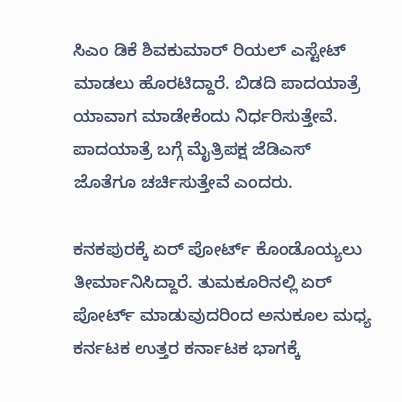ಸಿಎಂ ಡಿಕೆ ಶಿವಕುಮಾರ್ ರಿಯಲ್ ಎಸ್ಟೇಟ್ ಮಾಡಲು ಹೊರಟಿದ್ದಾರೆ. ಬಿಡದಿ ಪಾದಯಾತ್ರೆ ಯಾವಾಗ ಮಾಡೇಕೆಂದು ನಿರ್ಧರಿಸುತ್ತೇವೆ. ಪಾದಯಾತ್ರೆ ಬಗ್ಗೆ ಮೈತ್ರಿಪಕ್ಷ ಜೆಡಿಎಸ್ ಜೊತೆಗೂ ಚರ್ಚಿಸುತ್ತೇವೆ ಎಂದರು.

ಕನಕಪುರಕ್ಕೆ ಏರ್ ಪೋರ್ಟ್ ಕೊಂಡೊಯ್ಯಲು ತೀರ್ಮಾನಿಸಿದ್ದಾರೆ. ತುಮಕೂರಿನಲ್ಲಿ ಏರ್ ಪೋರ್ಟ್ ಮಾಡುವುದರಿಂದ ಅನುಕೂಲ ಮಧ್ಯ ಕರ್ನಟಕ ಉತ್ತರ ಕರ್ನಾಟಕ ಭಾಗಕ್ಕೆ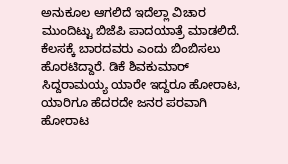ಅನುಕೂಲ ಆಗಲಿದೆ ಇದೆಲ್ಲಾ ವಿಚಾರ ಮುಂದಿಟ್ಟು ಬಿಜೆಪಿ ಪಾದಯಾತ್ರೆ ಮಾಡಲಿದೆ. ಕೆಲಸಕ್ಕೆ ಬಾರದವರು ಎಂದು ಬಿಂಬಿಸಲು ಹೊರಟಿದ್ದಾರೆ. ಡಿಕೆ ಶಿವಕುಮಾರ್ ಸಿದ್ದರಾಮಯ್ಯ ಯಾರೇ ಇದ್ದರೂ ಹೋರಾಟ, ಯಾರಿಗೂ ಹೆದರದೇ ಜನರ ಪರವಾಗಿ ಹೋರಾಟ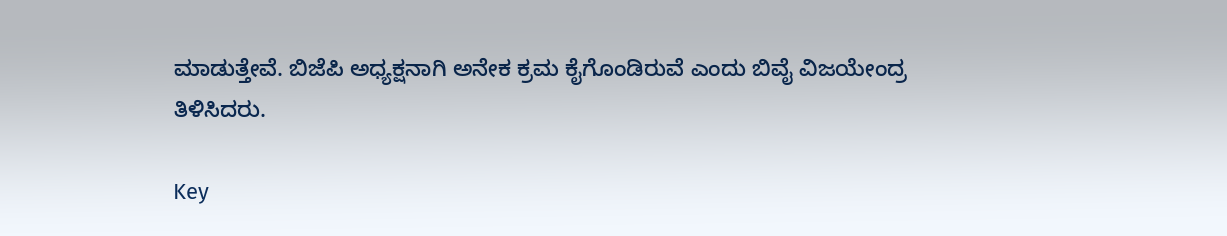ಮಾಡುತ್ತೇವೆ. ಬಿಜೆಪಿ ಅಧ್ಯಕ್ಷನಾಗಿ ಅನೇಕ ಕ್ರಮ ಕೈಗೊಂಡಿರುವೆ ಎಂದು ಬಿವೈ ವಿಜಯೇಂದ್ರ ತಿಳಿಸಿದರು.

Key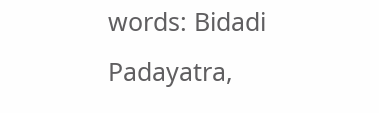words: Bidadi Padayatra,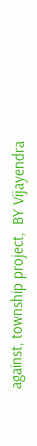against, township project,  BY Vijayendra